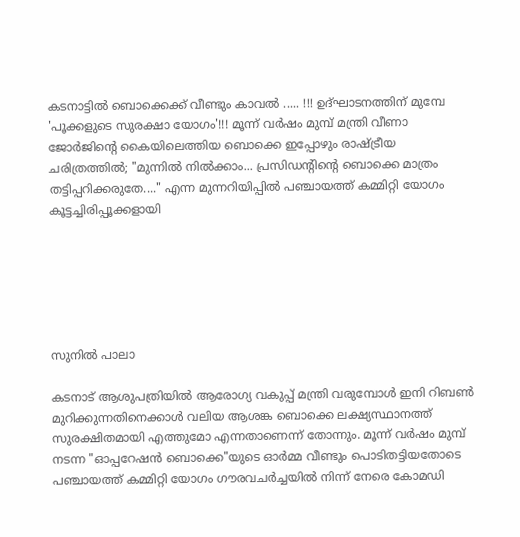കടനാട്ടിൽ ബൊക്കെക്ക് വീണ്ടും കാവൽ ..... !!! ഉദ്ഘാടനത്തിന് മുമ്പേ 'പൂക്കളുടെ സുരക്ഷാ യോഗം'!!! മൂന്ന് വർഷം മുമ്പ് മന്ത്രി വീണാ ജോർജിന്റെ കൈയിലെത്തിയ ബൊക്കെ ഇപ്പോഴും രാഷ്ട്രീയ ചരിത്രത്തിൽ; "മുന്നിൽ നിൽക്കാം... പ്രസിഡന്റിന്റെ ബൊക്കെ മാത്രം തട്ടിപ്പറിക്കരുതേ...." എന്ന മുന്നറിയിപ്പിൽ പഞ്ചായത്ത് കമ്മിറ്റി യോഗം കൂട്ടച്ചിരിപ്പൂക്കളായി






സുനിൽ പാലാ

കടനാട് ആശുപത്രിയിൽ ആരോഗ്യ വകുപ്പ് മന്ത്രി വരുമ്പോൾ ഇനി റിബൺ മുറിക്കുന്നതിനെക്കാൾ വലിയ ആശങ്ക ബൊക്കെ ലക്ഷ്യസ്ഥാനത്ത് സുരക്ഷിതമായി എത്തുമോ എന്നതാണെന്ന് തോന്നും. മൂന്ന് വർഷം മുമ്പ് നടന്ന "ഓപ്പറേഷൻ ബൊക്കെ"യുടെ ഓർമ്മ വീണ്ടും പൊടിതട്ടിയതോടെ പഞ്ചായത്ത് കമ്മിറ്റി യോഗം ഗൗരവചർച്ചയിൽ നിന്ന് നേരെ കോമഡി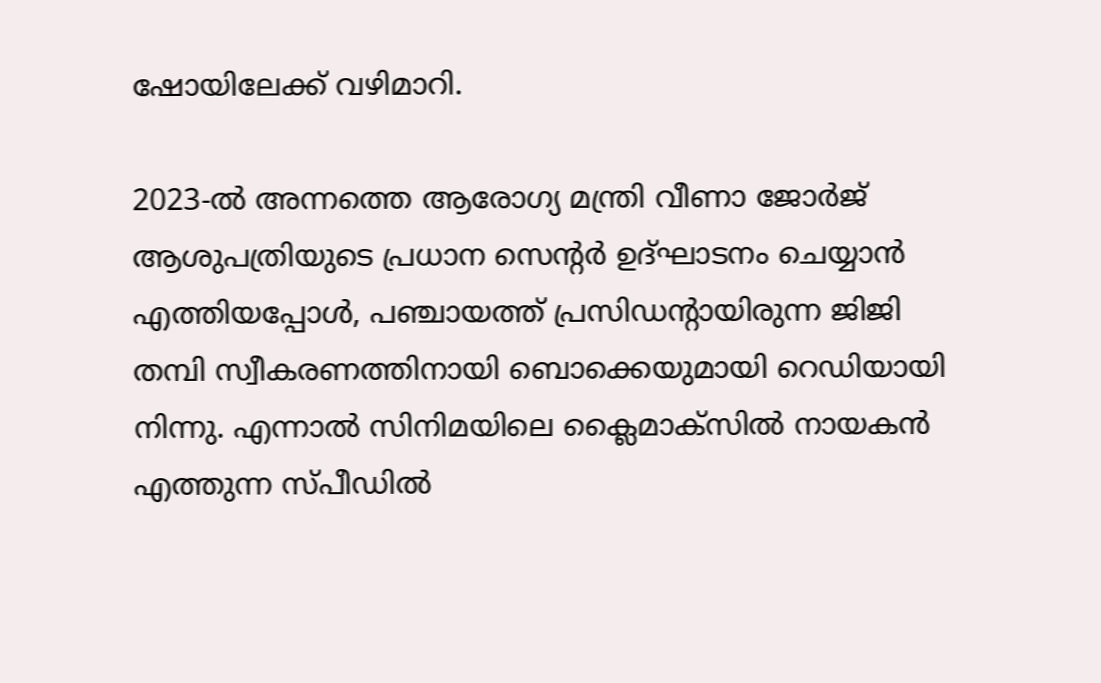ഷോയിലേക്ക് വഴിമാറി.

2023-ൽ അന്നത്തെ ആരോഗ്യ മന്ത്രി വീണാ ജോർജ് ആശുപത്രിയുടെ പ്രധാന സെന്റർ ഉദ്ഘാടനം ചെയ്യാൻ എത്തിയപ്പോൾ, പഞ്ചായത്ത് പ്രസിഡന്റായിരുന്ന ജിജി തമ്പി സ്വീകരണത്തിനായി ബൊക്കെയുമായി റെഡിയായി നിന്നു. എന്നാൽ സിനിമയിലെ ക്ലൈമാക്സിൽ നായകൻ എത്തുന്ന സ്പീഡിൽ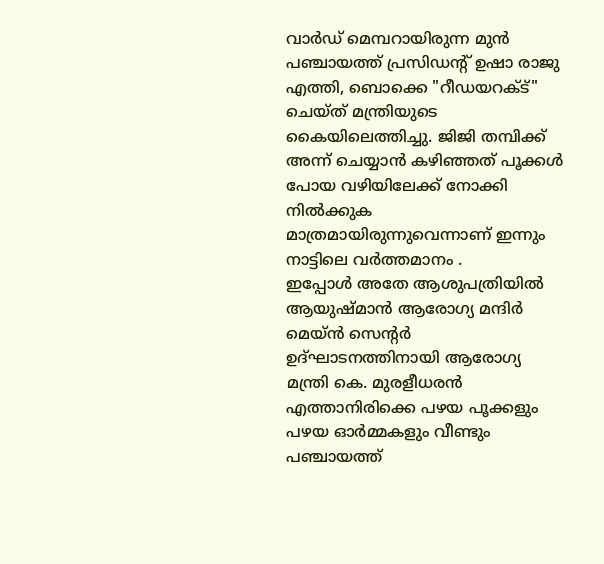വാർഡ് മെമ്പറായിരുന്ന മുൻ പഞ്ചായത്ത് പ്രസിഡന്റ് ഉഷാ രാജു എത്തി, ബൊക്കെ "റീഡയറക്ട്" ചെയ്ത് മന്ത്രിയുടെ കൈയിലെത്തിച്ചു. ജിജി തമ്പിക്ക് അന്ന് ചെയ്യാൻ കഴിഞ്ഞത് പൂക്കൾ പോയ വഴിയിലേക്ക് നോക്കി നിൽക്കുക മാത്രമായിരുന്നുവെന്നാണ് ഇന്നും നാട്ടിലെ വർത്തമാനം .
ഇപ്പോൾ അതേ ആശുപത്രിയിൽ ആയുഷ്മാൻ ആരോഗ്യ മന്ദിർ മെയ്ൻ സെൻ്റർ   ഉദ്ഘാടനത്തിനായി ആരോഗ്യ മന്ത്രി കെ. മുരളീധരൻ എത്താനിരിക്കെ പഴയ പൂക്കളും പഴയ ഓർമ്മകളും വീണ്ടും പഞ്ചായത്ത്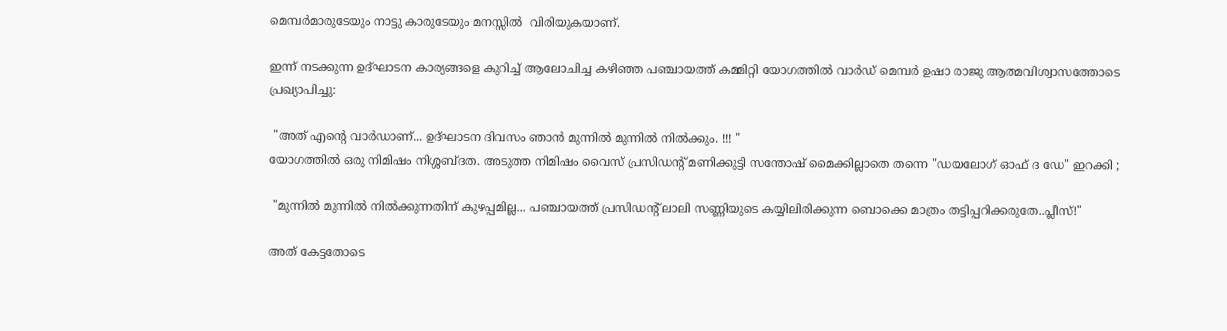മെമ്പർമാരുടേയും നാട്ടു കാരുടേയും മനസ്സിൽ  വിരിയുകയാണ്.

ഇന്ന് നടക്കുന്ന ഉദ്ഘാടന കാര്യങ്ങളെ കുറിച്ച് ആലോചിച്ച കഴിഞ്ഞ പഞ്ചായത്ത് കമ്മിറ്റി യോഗത്തിൽ വാർഡ് മെമ്പർ ഉഷാ രാജു ആത്മവിശ്വാസത്തോടെ പ്രഖ്യാപിച്ചു:

 "അത് എന്റെ വാർഡാണ്... ഉദ്ഘാടന ദിവസം ഞാൻ മുന്നിൽ മുന്നിൽ നിൽക്കും. !!! "
യോഗത്തിൽ ഒരു നിമിഷം നിശ്ശബ്ദത. അടുത്ത നിമിഷം വൈസ് പ്രസിഡന്റ് മണിക്കുട്ടി സന്തോഷ് മൈക്കില്ലാതെ തന്നെ "ഡയലോഗ് ഓഫ് ദ ഡേ" ഇറക്കി ;

 "മുന്നിൽ മുന്നിൽ നിൽക്കുന്നതിന് കുഴപ്പമില്ല... പഞ്ചായത്ത് പ്രസിഡന്റ് ലാലി സണ്ണിയുടെ കയ്യിലിരിക്കുന്ന ബൊക്കെ മാത്രം തട്ടിപ്പറിക്കരുതേ..പ്ലീസ്!"

അത് കേട്ടതോടെ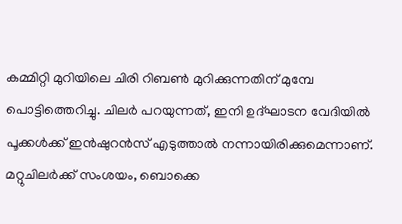കമ്മിറ്റി മുറിയിലെ ചിരി റിബൺ മുറിക്കുന്നതിന് മുമ്പേ പൊട്ടിത്തെറിച്ചു. ചിലർ പറയുന്നത്, ഇനി ഉദ്ഘാടന വേദിയിൽ പൂക്കൾക്ക് ഇൻഷുറൻസ് എടുത്താൽ നന്നായിരിക്കുമെന്നാണ്. മറ്റുചിലർക്ക് സംശയം, ബൊക്കെ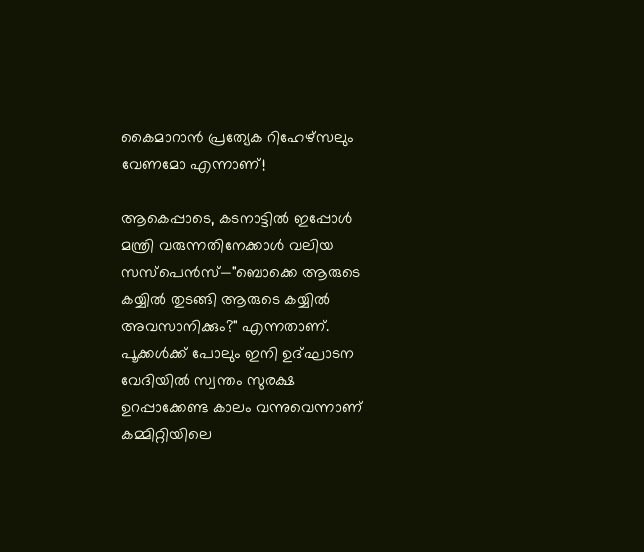കൈമാറാൻ പ്രത്യേക റിഹേഴ്സലും വേണമോ എന്നാണ്!

ആകെപ്പാടെ, കടനാട്ടിൽ ഇപ്പോൾ മന്ത്രി വരുന്നതിനേക്കാൾ വലിയ സസ്പെൻസ്—"ബൊക്കെ ആരുടെ കയ്യിൽ തുടങ്ങി ആരുടെ കയ്യിൽ അവസാനിക്കും?" എന്നതാണ്. പൂക്കൾക്ക് പോലും ഇനി ഉദ്ഘാടന വേദിയിൽ സ്വന്തം സുരക്ഷ ഉറപ്പാക്കേണ്ട കാലം വന്നുവെന്നാണ് കമ്മിറ്റിയിലെ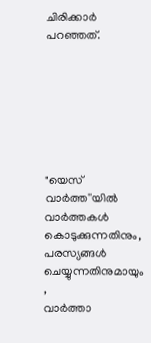ചിരിക്കാർ പറഞ്ഞത്.







"യെസ് വാർത്ത''യിൽ
വാർത്തകൾ കൊടുക്കുന്നതിനും,
പരസ്യങ്ങൾ ചെയ്യുന്നതിനുമായും ,
വാർത്താ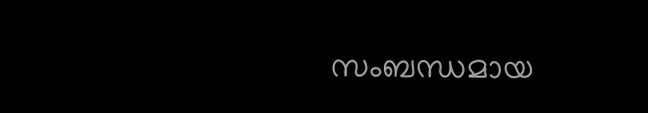സംബന്ധമായ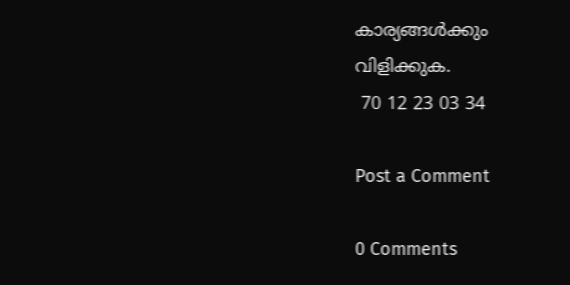കാര്യങ്ങൾക്കും
വിളിക്കുക.
 70 12 23 03 34

Post a Comment

0 Comments